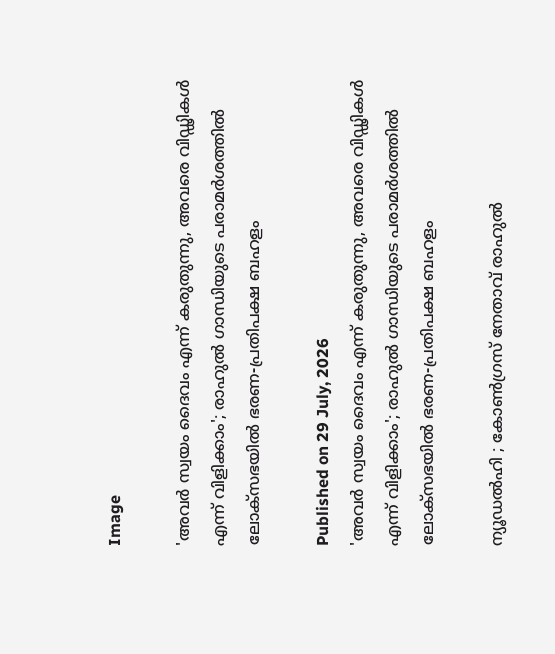Image

'അവര്‍ സ്വയം ദൈവം എന്ന് കരുതുന്നു, അവരെ വിഡ്ഢികള്‍ എന്ന് വിളിക്കാം'; രാഹുല്‍ ഗാന്ധിയുടെ പരാമര്‍ശത്തില്‍ ലോക്‌സഭയില്‍ ഭരണ-പ്രതിപക്ഷ ബഹളം

Published on 29 July, 2026
'അവര്‍ സ്വയം ദൈവം എന്ന് കരുതുന്നു, അവരെ വിഡ്ഢികള്‍ എന്ന് വിളിക്കാം'; രാഹുല്‍ ഗാന്ധിയുടെ പരാമര്‍ശത്തില്‍ ലോക്‌സഭയില്‍ ഭരണ-പ്രതിപക്ഷ ബഹളം

ന്യൂഡല്‍ഹി ; കോണ്‍ഗ്രസ് നേതാവ് രാഹുല്‍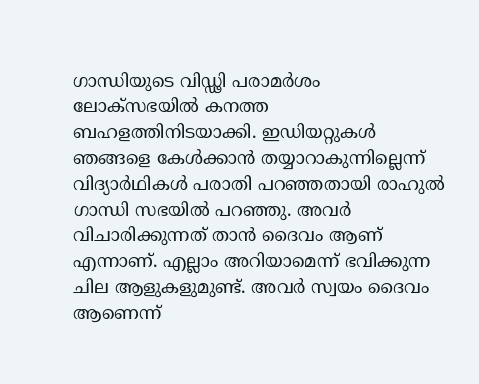ഗാന്ധിയുടെ വിഡ്ഢി പരാമര്‍ശം ലോക്‌സഭയില്‍ കനത്ത ബഹളത്തിനിടയാക്കി. ഇഡിയറ്റുകള്‍ ഞങ്ങളെ കേള്‍ക്കാന്‍ തയ്യാറാകുന്നില്ലെന്ന് വിദ്യാര്‍ഥികള്‍ പരാതി പറഞ്ഞതായി രാഹുല്‍ ഗാന്ധി സഭയില്‍ പറഞ്ഞു. അവര്‍ വിചാരിക്കുന്നത് താന്‍ ദൈവം ആണ് എന്നാണ്. എല്ലാം അറിയാമെന്ന് ഭവിക്കുന്ന ചില ആളുകളുമുണ്ട്. അവര്‍ സ്വയം ദൈവം ആണെന്ന്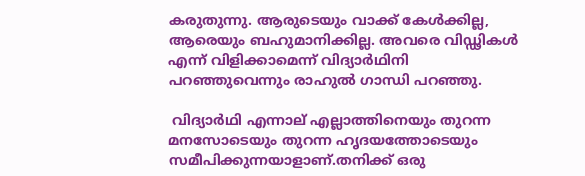കരുതുന്നു. ആരുടെയും വാക്ക് കേള്‍ക്കില്ല, ആരെയും ബഹുമാനിക്കില്ല. അവരെ വിഡ്ഢികള്‍ എന്ന് വിളിക്കാമെന്ന് വിദ്യാര്‍ഥിനി പറഞ്ഞുവെന്നും രാഹുല്‍ ഗാന്ധി പറഞ്ഞു.

 വിദ്യാര്‍ഥി എന്നാല് എല്ലാത്തിനെയും തുറന്ന മനസോടെയും തുറന്ന ഹൃദയത്തോടെയും സമീപിക്കുന്നയാളാണ്.തനിക്ക് ഒരു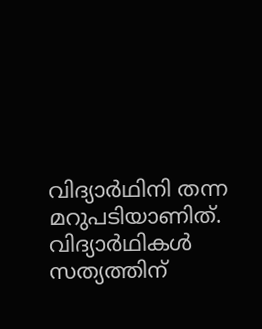വിദ്യാര്‍ഥിനി തന്ന മറുപടിയാണിത്. വിദ്യാര്‍ഥികള്‍ സത്യത്തിന്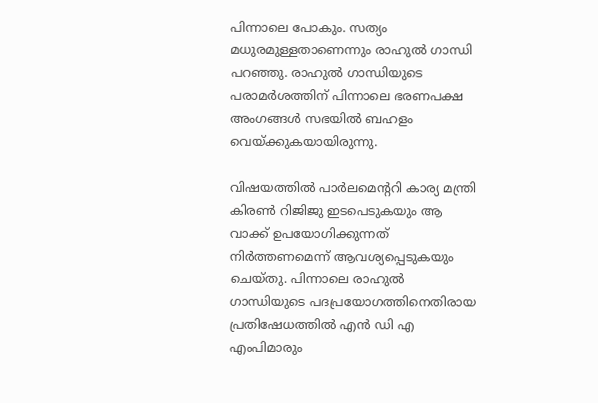പിന്നാലെ പോകും. സത്യം മധുരമുള്ളതാണെന്നും രാഹുല്‍ ഗാന്ധി പറഞ്ഞു. രാഹുല്‍ ഗാന്ധിയുടെ പരാമര്‍ശത്തിന് പിന്നാലെ ഭരണപക്ഷ അംഗങ്ങള്‍ സഭയില്‍ ബഹളം വെയ്ക്കുകയായിരുന്നു.

വിഷയത്തില്‍ പാര്‍ലമെന്ററി കാര്യ മന്ത്രി കിരണ്‍ റിജിജു ഇടപെടുകയും ആ വാക്ക് ഉപയോഗിക്കുന്നത് നിര്‍ത്തണമെന്ന് ആവശ്യപ്പെടുകയും ചെയ്തു. പിന്നാലെ രാഹുല്‍ ഗാന്ധിയുടെ പദപ്രയോഗത്തിനെതിരായ പ്രതിഷേധത്തില്‍ എന്‍ ഡി എ എംപിമാരും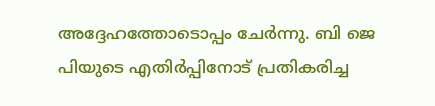അദ്ദേഹത്തോടൊപ്പം ചേര്‍ന്നു. ബി ജെ പിയുടെ എതിര്‍പ്പിനോട് പ്രതികരിച്ച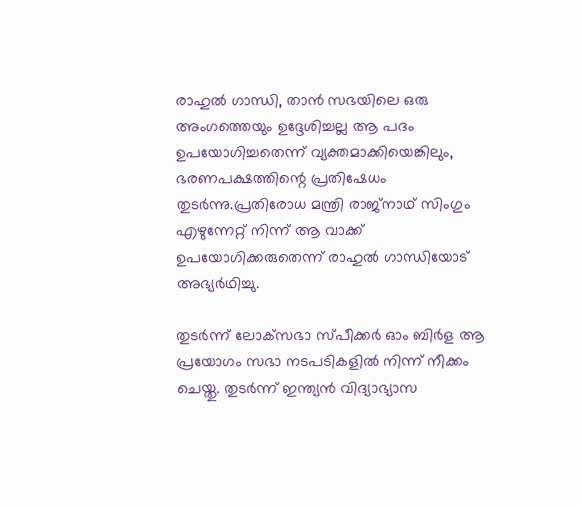രാഹുല്‍ ഗാന്ധി, താന്‍ സഭയിലെ ഒരു അംഗത്തെയും ഉദ്ദേശിച്ചല്ല ആ പദം ഉപയോഗിച്ചതെന്ന് വ്യക്തമാക്കിയെങ്കിലും, ഭരണപക്ഷത്തിന്റെ പ്രതിഷേധം തുടര്‍ന്നു.പ്രതിരോധ മന്ത്രി രാജ്‌നാഥ് സിംഗും എഴുന്നേറ്റ് നിന്ന് ആ വാക്ക് ഉപയോഗിക്കരുതെന്ന് രാഹുല്‍ ഗാന്ധിയോട് അഭ്യര്‍ഥിച്ചു.

തുടര്‍ന്ന് ലോക്‌സഭാ സ്പീക്കര്‍ ഓം ബിര്‍ള ആ പ്രയോഗം സഭാ നടപടികളില്‍ നിന്ന് നീക്കം ചെയ്തു. തുടര്‍ന്ന് ഇന്ത്യന്‍ വിദ്യാഭ്യാസ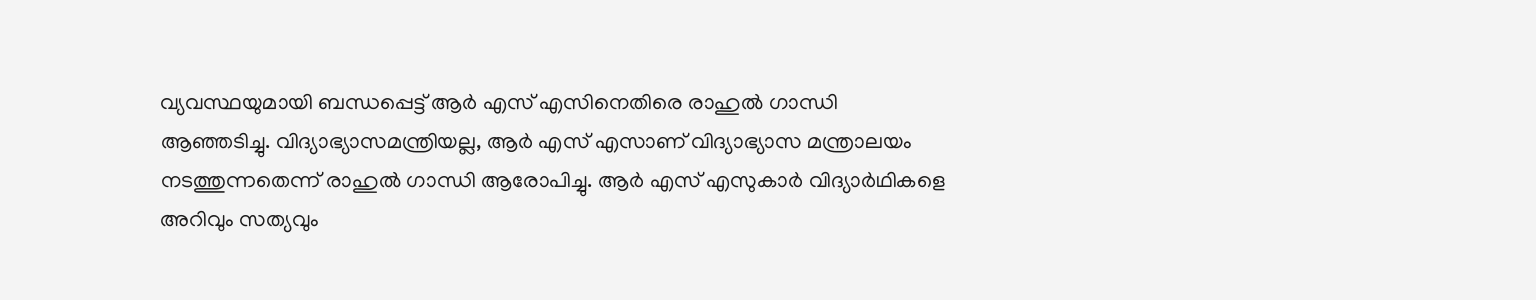വ്യവസ്ഥയുമായി ബന്ധപ്പെട്ട് ആര്‍ എസ് എസിനെതിരെ രാഹുല്‍ ഗാന്ധി ആഞ്ഞടിച്ചു. വിദ്യാഭ്യാസമന്ത്രിയല്ല, ആര്‍ എസ് എസാണ് വിദ്യാഭ്യാസ മന്ത്രാലയം നടത്തുന്നതെന്ന് രാഹുല്‍ ഗാന്ധി ആരോപിച്ചു. ആര്‍ എസ് എസുകാര്‍ വിദ്യാര്‍ഥികളെ അറിവും സത്യവും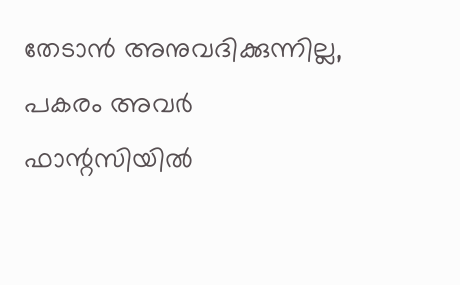തേടാന്‍ അനുവദിക്കുന്നില്ല, പകരം അവര്‍ ഫാന്റസിയില്‍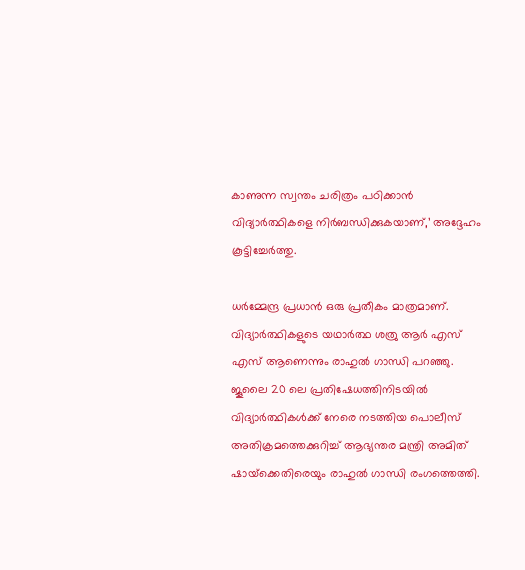കാണുന്ന സ്വന്തം ചരിത്രം പഠിക്കാന്‍ വിദ്യാര്‍ത്ഥികളെ നിര്‍ബന്ധിക്കുകയാണ്,’ അദ്ദേഹം കൂട്ടിച്ചേര്‍ത്തു.

ധര്‍മ്മേന്ദ്ര പ്രധാന്‍ ഒരു പ്രതീകം മാത്രമാണ്. വിദ്യാര്‍ത്ഥികളുടെ യഥാര്‍ത്ഥ ശത്രു ആര്‍ എസ് എസ് ആണെന്നും രാഹുല്‍ ഗാന്ധി പറഞ്ഞു. ജൂലൈ 20 ലെ പ്രതിഷേധത്തിനിടയില്‍ വിദ്യാര്‍ത്ഥികള്‍ക്ക് നേരെ നടത്തിയ പൊലീസ് അതിക്രമത്തെക്കുറിച്ച് ആഭ്യന്തര മന്ത്രി അമിത് ഷായ്‌ക്കെതിരെയും രാഹുല്‍ ഗാന്ധി രംഗത്തെത്തി.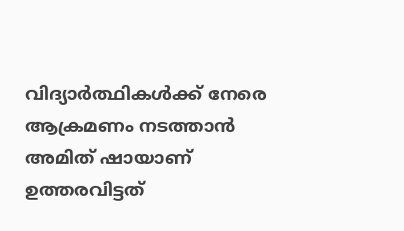വിദ്യാര്‍ത്ഥികള്‍ക്ക് നേരെ ആക്രമണം നടത്താന്‍ അമിത് ഷായാണ് ഉത്തരവിട്ടത്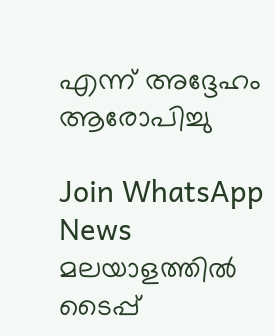എന്ന് അദ്ദേഹം ആരോപിച്ചു

Join WhatsApp News
മലയാളത്തില്‍ ടൈപ്പ്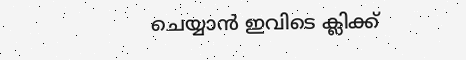ചെയ്യാന്‍ ഇവിടെ ക്ലിക്ക്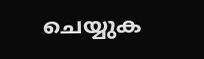ചെയ്യുക